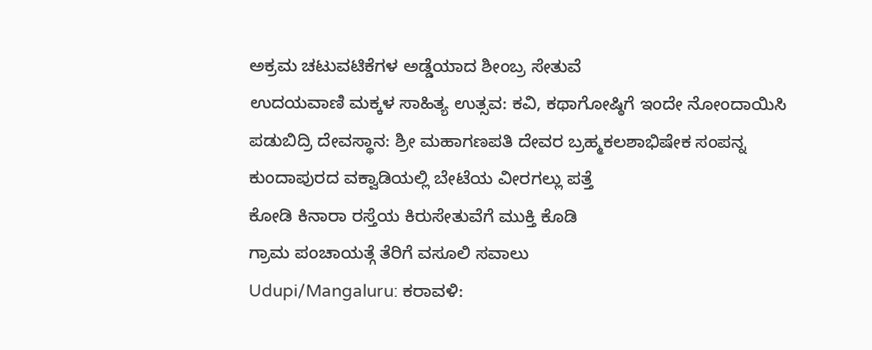ಅಕ್ರಮ ಚಟುವಟಿಕೆಗಳ ಅಡ್ಡೆಯಾದ ಶೀಂಬ್ರ ಸೇತುವೆ
ಉದಯವಾಣಿ ಮಕ್ಕಳ ಸಾಹಿತ್ಯ ಉತ್ಸವ: ಕವಿ, ಕಥಾಗೋಷ್ಠಿಗೆ ಇಂದೇ ನೋಂದಾಯಿಸಿ
ಪಡುಬಿದ್ರಿ ದೇವಸ್ಥಾನ: ಶ್ರೀ ಮಹಾಗಣಪತಿ ದೇವರ ಬ್ರಹ್ಮಕಲಶಾಭಿಷೇಕ ಸಂಪನ್ನ
ಕುಂದಾಪುರದ ವಕ್ವಾಡಿಯಲ್ಲಿ ಬೇಟೆಯ ವೀರಗಲ್ಲು ಪತ್ತೆ
ಕೋಡಿ ಕಿನಾರಾ ರಸ್ತೆಯ ಕಿರುಸೇತುವೆಗೆ ಮುಕ್ತಿ ಕೊಡಿ
ಗ್ರಾಮ ಪಂಚಾಯತ್ಗೆ ತೆರಿಗೆ ವಸೂಲಿ ಸವಾಲು
Udupi/Mangaluru: ಕರಾವಳಿ: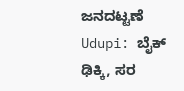ಜನದಟ್ಟಣೆ
Udupi: ಬೈಕ್ ಢಿಕ್ಕಿ, ಸರ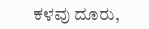ಕಳವು ದೂರು,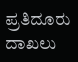ಪ್ರತಿದೂರು ದಾಖಲು